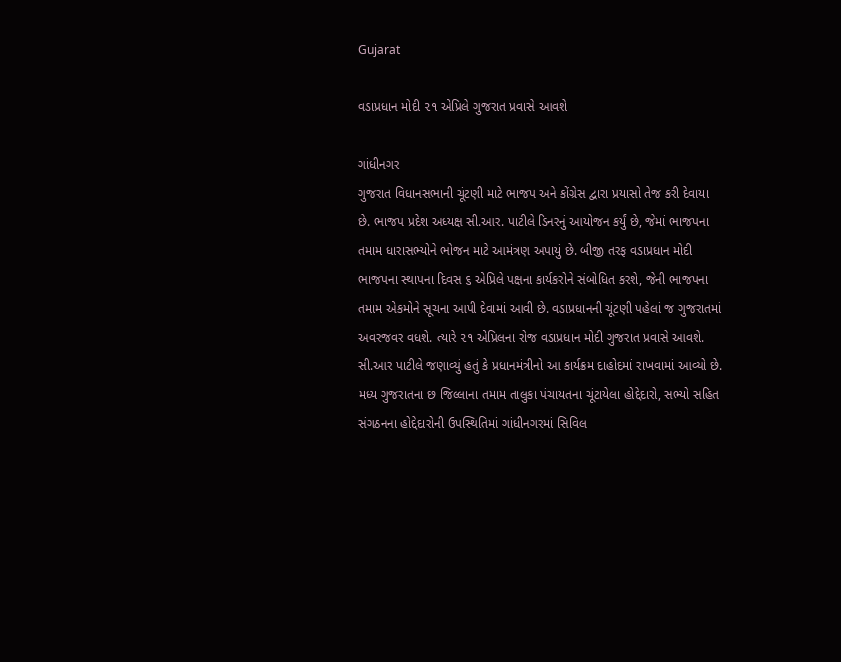Gujarat

વડાપ્રધાન મોદી ૨૧ એપ્રિલે ગુજરાત પ્રવાસે આવશે

ગાંધીનગર
ગુજરાત વિધાનસભાની ચૂંટણી માટે ભાજપ અને કોંગ્રેસ દ્વારા પ્રયાસો તેજ કરી દેવાયા છે. ભાજપ પ્રદેશ અધ્યક્ષ સી.આર. પાટીલે ડિનરનું આયોજન કર્યું છે, જેમાં ભાજપના તમામ ધારાસભ્યોને ભોજન માટે આમંત્રણ અપાયું છે. બીજી તરફ વડાપ્રધાન મોદી ભાજપના સ્થાપના દિવસ ૬ એપ્રિલે પક્ષના કાર્યકરોને સંબોધિત કરશે, જેની ભાજપના તમામ એકમોને સૂચના આપી દેવામાં આવી છે. વડાપ્રધાનની ચૂંટણી પહેલાં જ ગુજરાતમાં અવરજવર વધશે. ત્યારે ૨૧ એપ્રિલના રોજ વડાપ્રધાન મોદી ગુજરાત પ્રવાસે આવશે. સી.આર પાટીલે જણાવ્યું હતું કે પ્રધાનમંત્રીનો આ કાર્યક્રમ દાહોદમાં રાખવામાં આવ્યો છે. મધ્ય ગુજરાતના છ જિલ્લાના તમામ તાલુકા પંચાયતના ચૂંટાયેલા હોદ્દેદારો, સભ્યો સહિત સંગઠનના હોદ્દેદારોની ઉપસ્થિતિમાં ગાંધીનગરમાં સિવિલ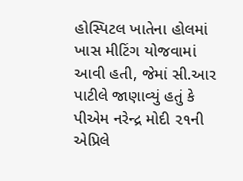હોસ્પિટલ ખાતેના હોલમાં ખાસ મીટિંગ યોજવામાં આવી હતી, જેમાં સી.આર પાટીલે જાણાવ્યું હતું કે પીએમ નરેન્દ્ર મોદી ૨૧ની એપ્રિલે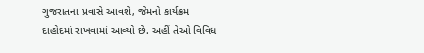ગુજરાતના પ્રવાસે આવશે, જેમનો કાર્યક્રમ દાહોદમાં રાખવામાં આવ્યો છે. અહીં તેઓ વિવિધ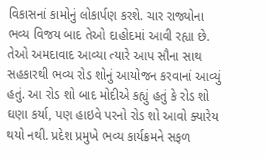વિકાસનાં કામોનું લોકાર્પણ કરશે. ચાર રાજ્યોના ભવ્ય વિજય બાદ તેઓ દાહોદમાં આવી રહ્યા છે. તેઓ અમદાવાદ આવ્યા ત્યારે આપ સૌના સાથ સહકારથી ભવ્ય રોડ શોનું આયોજન કરવાનાં આવ્યું હતું. આ રોડ શો બાદ મોદીએ કહ્યું હતું કે રોડ શો ઘણા કર્યા, પણ હાઇવે પરનો રોડ શો આવો ક્યારેય થયો નથી. પ્રદેશ પ્રમુખે ભવ્ય કાર્યક્રમને સફળ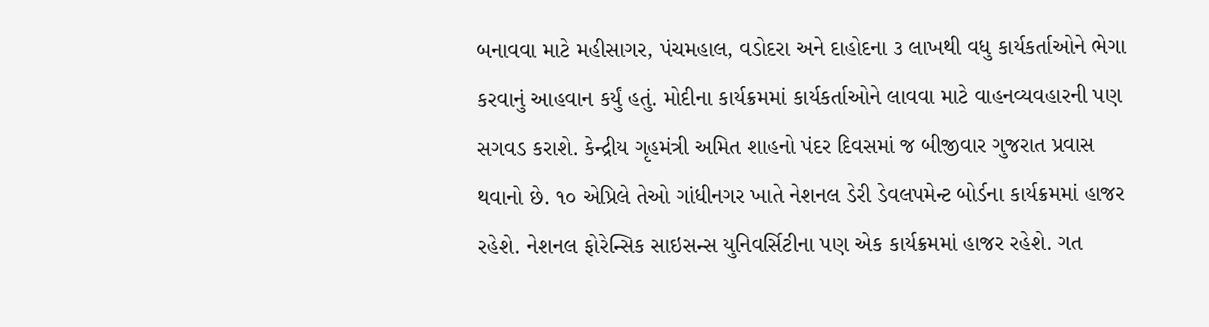બનાવવા માટે મહીસાગર, પંચમહાલ, વડોદરા અને દાહોદના ૩ લાખથી વધુ કાર્યકર્તાઓને ભેગા કરવાનું આહવાન કર્યું હતું. મોદીના કાર્યક્રમમાં કાર્યકર્તાઓને લાવવા માટે વાહનવ્યવહારની પણ સગવડ કરાશે. કેન્દ્રીય ગૃહમંત્રી અમિત શાહનો પંદર દિવસમાં જ બીજીવાર ગુજરાત પ્રવાસ થવાનો છે. ૧૦ એપ્રિલે તેઓ ગાંધીનગર ખાતે નેશનલ ડેરી ડેવલપમેન્ટ બોર્ડના કાર્યક્રમમાં હાજર રહેશે. નેશનલ ફોરેન્સિક સાઇસન્સ યુનિવર્સિટીના પણ એક કાર્યક્રમમાં હાજર રહેશે. ગત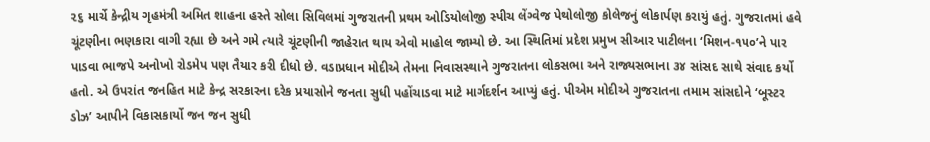૨૬ માર્ચે કેન્દ્રીય ગૃહમંત્રી અમિત શાહના હસ્તે સોલા સિવિલમાં ગુજરાતની પ્રથમ ઓડિયોલોજી સ્પીચ લેંગ્વેજ પેથોલોજી કોલેજનું લોકાર્પણ કરાયું હતું. ગુજરાતમાં હવે ચૂંટણીના ભણકારા વાગી રહ્યા છે અને ગમે ત્યારે ચૂંટણીની જાહેરાત થાય એવો માહોલ જામ્યો છે. આ સ્થિતિમાં પ્રદેશ પ્રમુખ સીઆર પાટીલના ‘મિશન-૧૫૦’ને પાર પાડવા ભાજપે અનોખો રોડમેપ પણ તૈયાર કરી દીધો છે. વડાપ્રધાન મોદીએ તેમના નિવાસસ્થાને ગુજરાતના લોકસભા અને રાજ્યસભાના ૩૪ સાંસદ સાથે સંવાદ કર્યો હતો. એ ઉપરાંત જનહિત માટે કેન્દ્ર સરકારના દરેક પ્રયાસોને જનતા સુધી પહોંચાડવા માટે માર્ગદર્શન આપ્યું હતું. પીએમ મોદીએ ગુજરાતના તમામ સાંસદોને ‘બૂસ્ટર ડોઝ’ આપીને વિકાસકાર્યો જન જન સુધી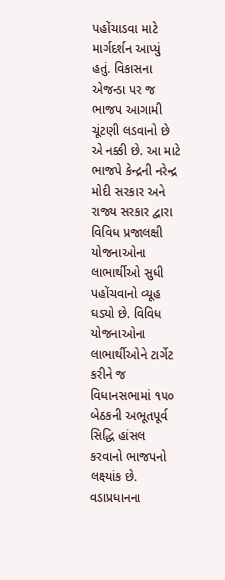પહોંચાડવા માટે માર્ગદર્શન આપ્યું હતું. વિકાસના એજન્ડા પર જ ભાજપ આગામી ચૂંટણી લડવાનો છે એ નક્કી છે. આ માટે ભાજપે કેન્દ્રની નરેન્દ્ર મોદી સરકાર અને રાજ્ય સરકાર દ્વારા વિવિધ પ્રજાલક્ષી યોજનાઓના લાભાર્થીઓ સુધી પહોંચવાનો વ્યૂહ ઘડ્યો છે. વિવિધ યોજનાઓના લાભાર્થીઓને ટાર્ગેટ કરીને જ વિધાનસભામાં ૧૫૦ બેઠકની અભૂતપૂર્વ સિદ્ધિ હાંસલ કરવાનો ભાજપનો લક્ષ્યાંક છે. વડાપ્રધાનના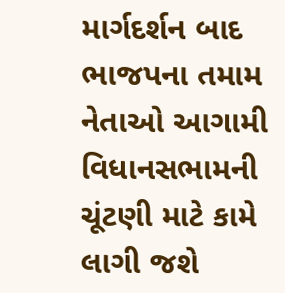માર્ગદર્શન બાદ ભાજપના તમામ નેતાઓ આગામી વિધાનસભામની ચૂંટણી માટે કામે લાગી જશે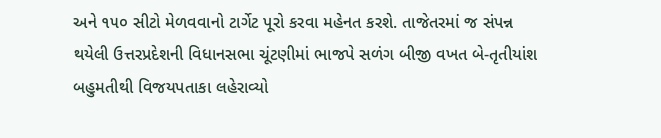અને ૧૫૦ સીટો મેળવવાનો ટાર્ગેટ પૂરો કરવા મહેનત કરશે. તાજેતરમાં જ સંપન્ન થયેલી ઉત્તરપ્રદેશની વિધાનસભા ચૂંટણીમાં ભાજપે સળંગ બીજી વખત બે-તૃતીયાંશ બહુમતીથી વિજયપતાકા લહેરાવ્યો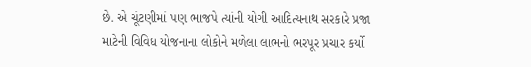છે. એ ચૂંટણીમાં પણ ભાજપે ત્યાંની યોગી આદિત્યનાથ સરકારે પ્રજા માટેની વિવિધ યોજનાના લોકોને મળેલા લાભનો ભરપૂર પ્રચાર કર્યો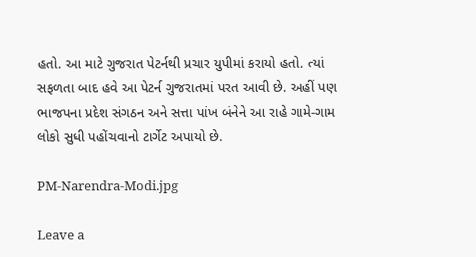હતો. આ માટે ગુજરાત પેટર્નથી પ્રચાર યુપીમાં કરાયો હતો. ત્યાં સફળતા બાદ હવે આ પેટર્ન ગુજરાતમાં પરત આવી છે. અહીં પણ ભાજપના પ્રદેશ સંગઠન અને સત્તા પાંખ બંનેને આ રાહે ગામે-ગામ લોકો સુધી પહોંચવાનો ટાર્ગેટ અપાયો છે.

PM-Narendra-Modi.jpg

Leave a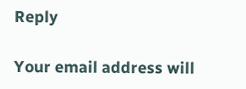Reply

Your email address will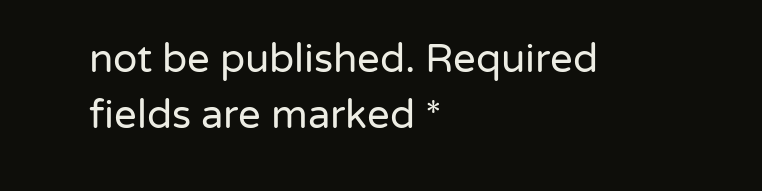not be published. Required fields are marked *